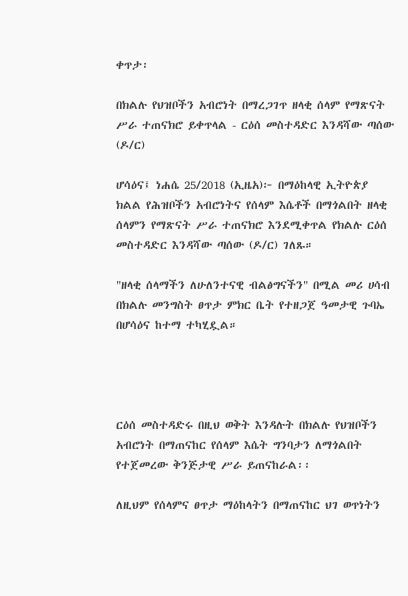ቀጥታ፡

በክልሉ የህዝቦችን አብሮነት በማረጋገጥ ዘላቂ ሰላም የማጽናት ሥራ ተጠናክሮ ይቀጥላል - ርዕሰ መስተዳድር እንዳሻው ጣሰው (ዶ/ር)

ሆሳዕና፤ ነሐሴ 25/2018 (ኢዜአ)፦ በማዕከላዊ ኢትዮጵያ ክልል የሕዝቦችን አብሮነትና የሰላም እሴቶች በማጎልበት ዘላቂ ሰላምን የማጽናት ሥራ ተጠናክሮ እንደሚቀጥል የክልሉ ርዕሰ መስተዳድር እንዳሻው ጣሰው (ዶ/ር) ገለጹ።

"ዘላቂ ሰላማችን ለሁለንተናዊ ብልፅግናችን" በሚል መሪ ሀሳብ በክልሉ መንግስት ፀጥታ ምክር ቤት የተዘጋጀ ዓመታዊ ጉባኤ በሆሳዕና ከተማ ተካሂዷል።




ርዕሰ መስተዳድሩ በዚህ ወቅት እንዳሉት በክልሉ የህዝቦችን አብሮነት በማጠናከር የሰላም እሴት ግንባታን ለማጎልበት የተጀመረው ቅንጅታዊ ሥራ ይጠናከራል፡፡

ለዚህም የሰላምና ፀጥታ ማዕከላትን በማጠናከር ህገ ወጥነትን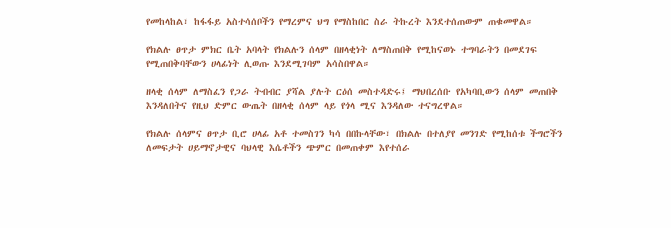የመከላከል፣ ከፋፋይ አስተሳሰቦችን የማረምና ህግ የማስከበር ስራ ትኩረት እንደተሰጠውም ጠቁመዋል።

የክልሉ ፀጥታ ምክር ቤት አባላት የክልሉን ሰላም በዘላቂነት ለማስጠበቅ የሚከናወኑ ተግባራትን በመደገፍ የሚጠበቅባቸውን ሀላፊነት ሊወጡ እንደሚገባም አሳስበዋል።

ዘላቂ ሰላም ለማስፈን የጋራ ትብብር ያሻል ያሉት ርዕሰ መስተዳድሩ፤ ማህበረሰቡ የአካባቢውን ሰላም መጠበቅ እንዳለበትና የዚህ ድምር ውጤት በዘላቂ ሰላም ላይ የጎላ ሚና እንዳለው ተናግረዋል።

የክልሉ ሰላምና ፀጥታ ቢሮ ሀላፊ አቶ ተመስገን ካሳ በበኩላቸው፣ በክልሉ በተለያየ መንገድ የሚከሰቱ ችግሮችን ለመፍታት ሀይማኖታዊና ባህላዊ እሴቶችን ጭምር በመጠቀም እየተሰራ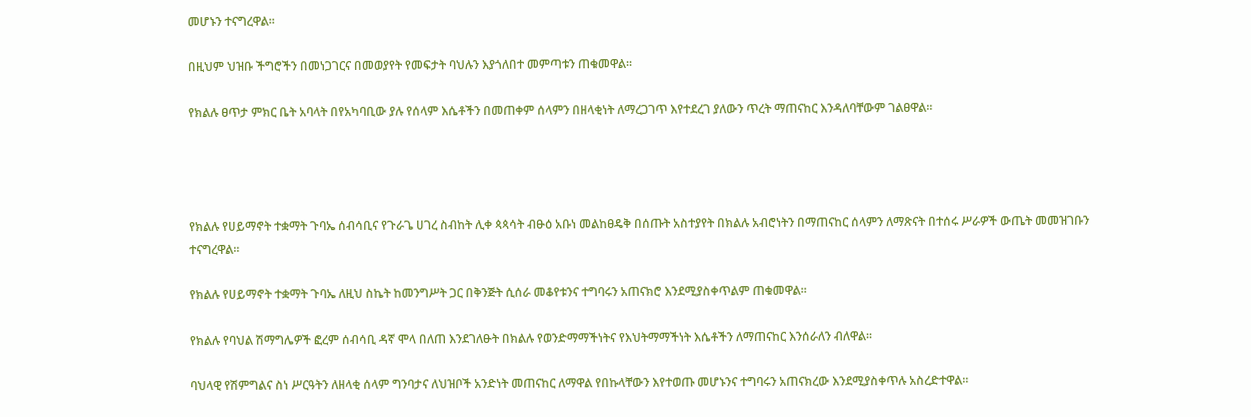መሆኑን ተናግረዋል።

በዚህም ህዝቡ ችግሮችን በመነጋገርና በመወያየት የመፍታት ባህሉን እያጎለበተ መምጣቱን ጠቁመዋል።

የክልሉ ፀጥታ ምክር ቤት አባላት በየአካባቢው ያሉ የሰላም እሴቶችን በመጠቀም ሰላምን በዘላቂነት ለማረጋገጥ እየተደረገ ያለውን ጥረት ማጠናከር እንዳለባቸውም ገልፀዋል።




የክልሉ የሀይማኖት ተቋማት ጉባኤ ሰብሳቢና የጉራጌ ሀገረ ስብከት ሊቀ ጳጳሳት ብፁዕ አቡነ መልከፀዴቅ በሰጡት አስተያየት በክልሉ አብሮነትን በማጠናከር ሰላምን ለማጽናት በተሰሩ ሥራዎች ውጤት መመዝገቡን ተናግረዋል።

የክልሉ የሀይማኖት ተቋማት ጉባኤ ለዚህ ስኬት ከመንግሥት ጋር በቅንጅት ሲሰራ መቆየቱንና ተግባሩን አጠናክሮ እንደሚያስቀጥልም ጠቁመዋል።

የክልሉ የባህል ሽማግሌዎች ፎረም ሰብሳቢ ዳኛ ሞላ በለጠ እንደገለፁት በክልሉ የወንድማማችነትና የእህትማማችነት እሴቶችን ለማጠናከር እንሰራለን ብለዋል።

ባህላዊ የሽምግልና ስነ ሥርዓትን ለዘላቂ ሰላም ግንባታና ለህዝቦች አንድነት መጠናከር ለማዋል የበኩላቸውን እየተወጡ መሆኑንና ተግባሩን አጠናክረው እንደሚያስቀጥሉ አስረድተዋል።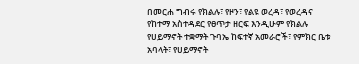በመርሐ ግብሩ የክልሉ፣ የዞን፣ የልዩ ወረዳ፣ የወረዳና የከተማ አስተዳደር የፀጥታ ዘርፍ እንዲሁም የክልሉ የሀይማኖት ተቋማት ጉባኤ ከፍተኛ አመራሮች፣ የምክር ቤቱ አባላት፣ የሀይማኖት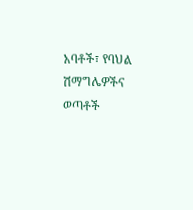አባቶች፣ የባህል ሽማግሌዎችና ወጣቶች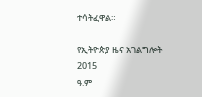ተሳትፈዋል።

የኢትዮጵያ ዜና አገልግሎት
2015
ዓ.ም